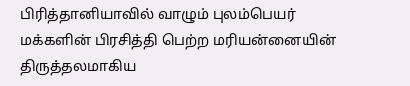பிரித்தானியாவில் வாழும் புலம்பெயர் மக்களின் பிரசித்தி பெற்ற மரியன்னையின் திருத்தலமாகிய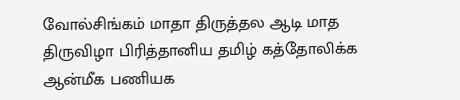வோல்சிங்கம் மாதா திருத்தல ஆடி மாத திருவிழா பிரித்தானிய தமிழ் கத்தோலிக்க ஆன்மீக பணியக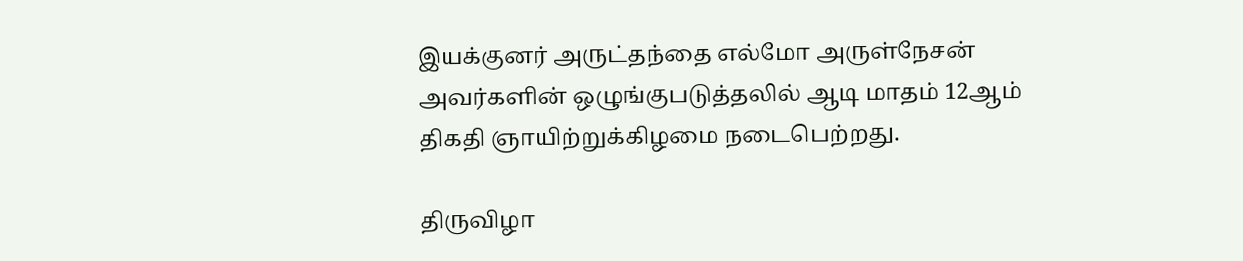இயக்குனர் அருட்தந்தை எல்மோ அருள்நேசன் அவர்களின் ஒழுங்குபடுத்தலில் ஆடி மாதம் 12ஆம் திகதி ஞாயிற்றுக்கிழமை நடைபெற்றது.

திருவிழா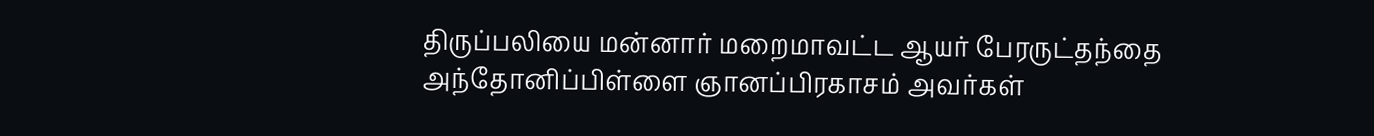திருப்பலியை மன்னார் மறைமாவட்ட ஆயர் பேரருட்தந்தை அந்தோனிப்பிள்ளை ஞானப்பிரகாசம் அவர்கள்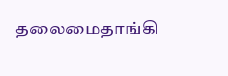தலைமைதாங்கி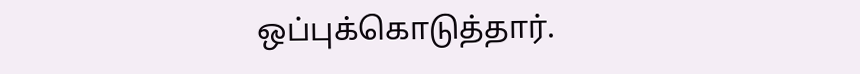ஒப்புக்கொடுத்தார்.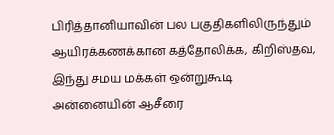பிரித்தானியாவின் பல பகுதிகளிலிருந்தும் ஆயிரக்கணக்கான கத்தோலிக்க, கிறிஸ்தவ, இந்து சமய மக்கள் ஒன்றுகூடி அன்னையின் ஆசீரை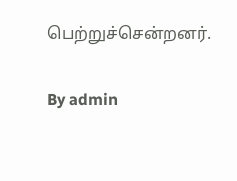பெற்றுச்சென்றனர்.

By admin